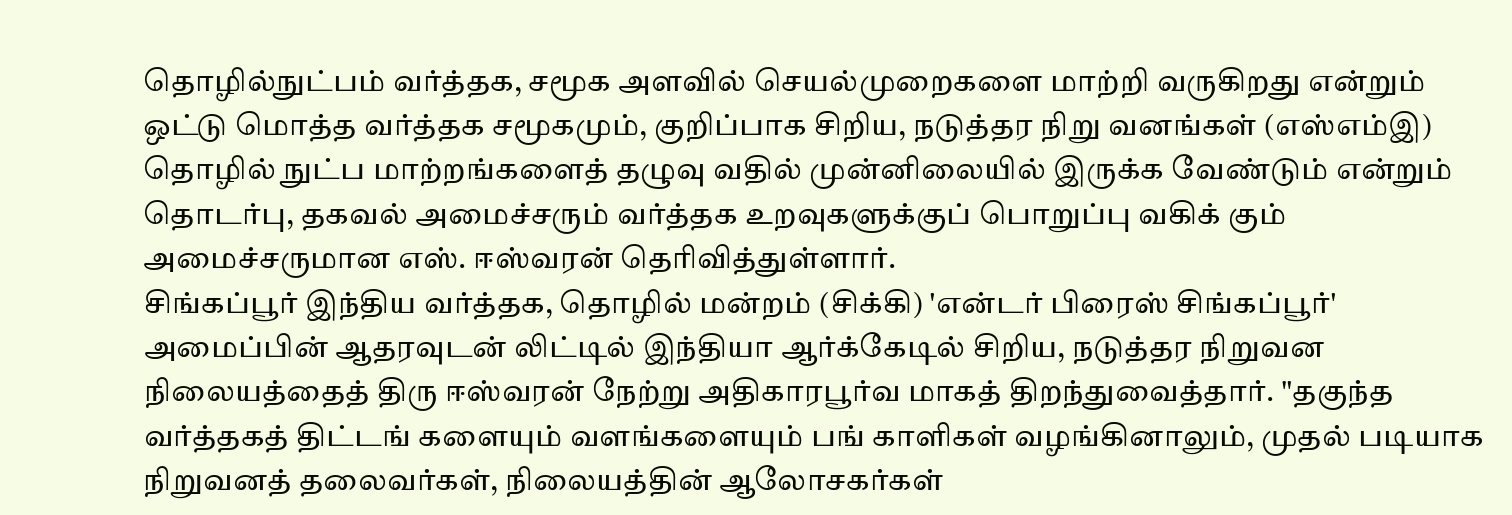தொழில்நுட்பம் வர்த்தக, சமூக அளவில் செயல்முறைகளை மாற்றி வருகிறது என்றும் ஒட்டு மொத்த வர்த்தக சமூகமும், குறிப்பாக சிறிய, நடுத்தர நிறு வனங்கள் (எஸ்எம்இ) தொழில் நுட்ப மாற்றங்களைத் தழுவு வதில் முன்னிலையில் இருக்க வேண்டும் என்றும் தொடர்பு, தகவல் அமைச்சரும் வர்த்தக உறவுகளுக்குப் பொறுப்பு வகிக் கும் அமைச்சருமான எஸ். ஈஸ்வரன் தெரிவித்துள்ளார்.
சிங்கப்பூர் இந்திய வர்த்தக, தொழில் மன்றம் (சிக்கி) 'என்டர் பிரைஸ் சிங்கப்பூர்' அமைப்பின் ஆதரவுடன் லிட்டில் இந்தியா ஆர்க்கேடில் சிறிய, நடுத்தர நிறுவன நிலையத்தைத் திரு ஈஸ்வரன் நேற்று அதிகாரபூர்வ மாகத் திறந்துவைத்தார். "தகுந்த வர்த்தகத் திட்டங் களையும் வளங்களையும் பங் காளிகள் வழங்கினாலும், முதல் படியாக நிறுவனத் தலைவர்கள், நிலையத்தின் ஆலோசகர்கள்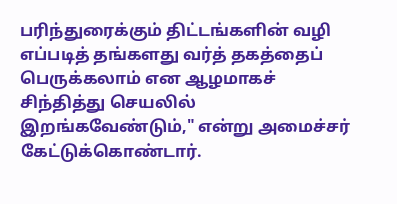பரிந்துரைக்கும் திட்டங்களின் வழி எப்படித் தங்களது வர்த் தகத்தைப் பெருக்கலாம் என ஆழமாகச் சிந்தித்து செயலில் இறங்கவேண்டும்," என்று அமைச்சர் கேட்டுக்கொண்டார்.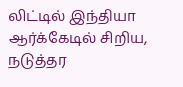லிட்டில் இந்தியா ஆர்க்கேடில் சிறிய, நடுத்தர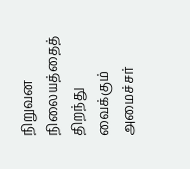நிறுவன நிலையத்தைத் திறந்து வைக்கும் அமைச்சர்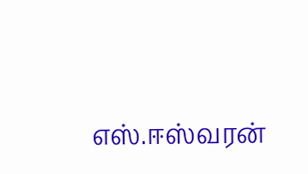எஸ்.ஈஸ்வரன்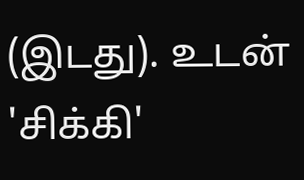(இடது). உடன் 'சிக்கி'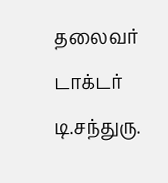தலைவர் டாக்டர் டி.சந்துரு.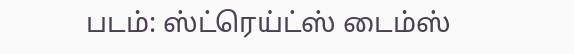படம்: ஸ்ட்ரெய்ட்ஸ் டைம்ஸ்